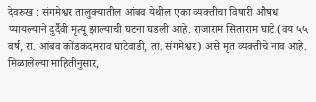देवरुख : संगमेश्वर तालुक्यातील आंबव येथील एका व्यक्तीचा विषारी औषध प्यायल्याने दुर्दैवी मृत्यू झाल्याची घटना घडली आहे. राजाराम सिताराम घाटे (वय ५५ वर्ष, रा. आंबव कोंडकदमराव घाटेवाडी, ता. संगमेश्वर) असे मृत व्यक्तीचे नाव आहे.
मिळालेल्या माहितीनुसार,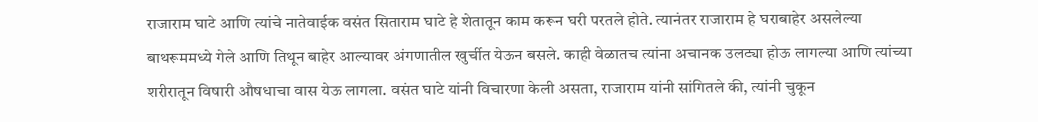राजाराम घाटे आणि त्यांचे नातेवाईक वसंत सिताराम घाटे हे शेतातून काम करून घरी परतले होते. त्यानंतर राजाराम हे घराबाहेर असलेल्या बाथरूममध्ये गेले आणि तिथून बाहेर आल्यावर अंगणातील खुर्चीत येऊन बसले. काही वेळातच त्यांना अचानक उलट्या होऊ लागल्या आणि त्यांच्या शरीरातून विषारी औषधाचा वास येऊ लागला. वसंत घाटे यांनी विचारणा केली असता, राजाराम यांनी सांगितले की, त्यांनी चुकून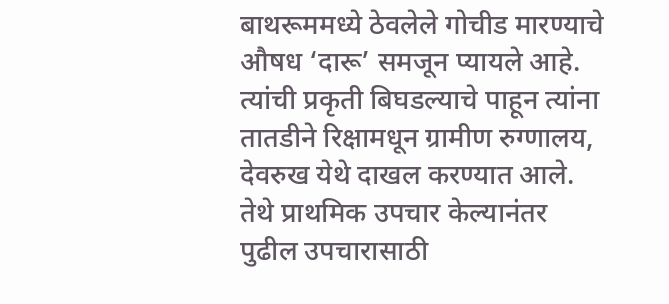बाथरूममध्ये ठेवलेले गोचीड मारण्याचे औषध ‘दारू’ समजून प्यायले आहे. त्यांची प्रकृती बिघडल्याचे पाहून त्यांना तातडीने रिक्षामधून ग्रामीण रुग्णालय, देवरुख येथे दाखल करण्यात आले. तेथे प्राथमिक उपचार केल्यानंतर पुढील उपचारासाठी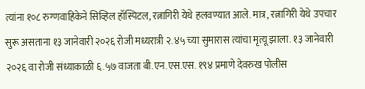त्यांना १०८ रुग्णवाहिकेने सिव्हिल हॉस्पिटल, रत्नागिरी येथे हलवण्यात आले. मात्र, रत्नागिरी येथे उपचार सुरू असताना १३ जानेवारी २०२६ रोजी मध्यरात्री २.४५ च्या सुमारास त्यांचा मृत्यू झाला. १३ जानेवारी २०२६ वा रोजी संध्याकाळी ६.५७ वाजता बी.एन.एस.एस. १९४ प्रमाणे देवरुख पोलीस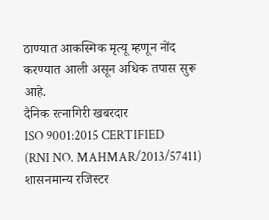ठाण्यात आकस्मिक मृत्यू म्हणून नोंद करण्यात आली असून अधिक तपास सुरू आहे.
दैनिक रत्नागिरी खबरदार
ISO 9001:2015 CERTIFIED
(RNI NO. MAHMAR/2013/57411)
शासनमान्य रजिस्टर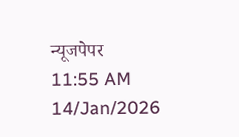न्यूजपेपर
11:55 AM 14/Jan/2026